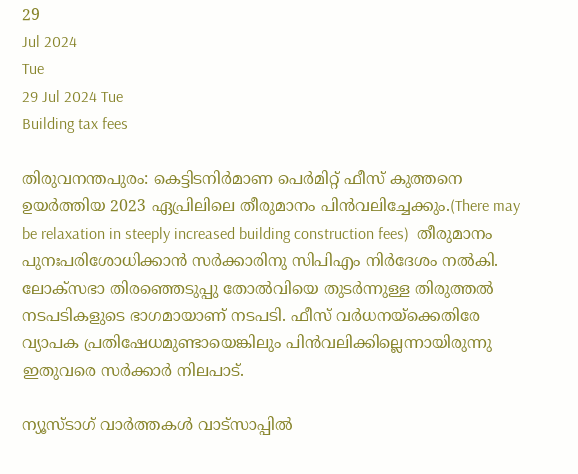29
Jul 2024
Tue
29 Jul 2024 Tue
Building tax fees

തിരുവനന്തപുരം: കെട്ടിടനിര്‍മാണ പെര്‍മിറ്റ് ഫീസ് കുത്തനെ ഉയര്‍ത്തിയ 2023 ഏപ്രിലിലെ തീരുമാനം പിന്‍വലിച്ചേക്കും.(There may be relaxation in steeply increased building construction fees)  തീരുമാനം പുനഃപരിശോധിക്കാന്‍ സര്‍ക്കാരിനു സിപിഎം നിര്‍ദേശം നല്‍കി. ലോക്‌സഭാ തിരഞ്ഞെടുപ്പു തോല്‍വിയെ തുടര്‍ന്നുള്ള തിരുത്തല്‍ നടപടികളുടെ ഭാഗമായാണ് നടപടി. ഫീസ് വര്‍ധനയ്‌ക്കെതിരേ വ്യാപക പ്രതിഷേധമുണ്ടായെങ്കിലും പിന്‍വലിക്കില്ലെന്നായിരുന്നു ഇതുവരെ സര്‍ക്കാര്‍ നിലപാട്.

ന്യൂസ്ടാഗ് വാര്‍ത്തകള്‍ വാട്‌സാപ്പില്‍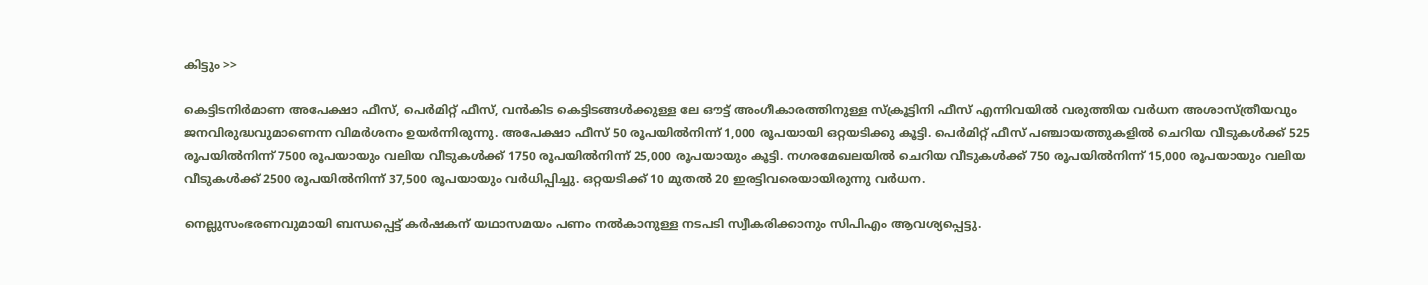കിട്ടും >>

കെട്ടിടനിര്‍മാണ അപേക്ഷാ ഫീസ്, പെര്‍മിറ്റ് ഫീസ്, വന്‍കിട കെട്ടിടങ്ങള്‍ക്കുള്ള ലേ ഔട്ട് അംഗീകാരത്തിനുള്ള സ്‌ക്രൂട്ടിനി ഫീസ് എന്നിവയില്‍ വരുത്തിയ വര്‍ധന അശാസ്ത്രീയവും ജനവിരുദ്ധവുമാണെന്ന വിമര്‍ശനം ഉയര്‍ന്നിരുന്നു. അപേക്ഷാ ഫീസ് 50 രൂപയില്‍നിന്ന് 1,000 രൂപയായി ഒറ്റയടിക്കു കൂട്ടി. പെര്‍മിറ്റ് ഫീസ് പഞ്ചായത്തുകളില്‍ ചെറിയ വീടുകള്‍ക്ക് 525 രൂപയില്‍നിന്ന് 7500 രൂപയായും വലിയ വീടുകള്‍ക്ക് 1750 രൂപയില്‍നിന്ന് 25,000 രൂപയായും കൂട്ടി. നഗരമേഖലയില്‍ ചെറിയ വീടുകള്‍ക്ക് 750 രൂപയില്‍നിന്ന് 15,000 രൂപയായും വലിയ വീടുകള്‍ക്ക് 2500 രൂപയില്‍നിന്ന് 37,500 രൂപയായും വര്‍ധിപ്പിച്ചു. ഒറ്റയടിക്ക് 10 മുതല്‍ 20 ഇരട്ടിവരെയായിരുന്നു വര്‍ധന.

നെല്ലുസംഭരണവുമായി ബന്ധപ്പെട്ട് കര്‍ഷകന് യഥാസമയം പണം നല്‍കാനുള്ള നടപടി സ്വീകരിക്കാനും സിപിഎം ആവശ്യപ്പെട്ടു.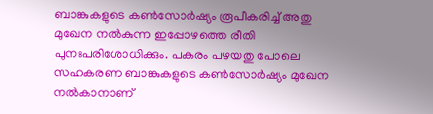ബാങ്കുകളുടെ കണ്‍സോര്‍ഷ്യം രൂപീകരിച്ച് അതു മുഖേന നല്‍കുന്ന ഇപ്പോഴത്തെ രീതി പുനഃപരിശോധിക്കും. പകരം പഴയതു പോലെ സഹകരണ ബാങ്കുകളുടെ കണ്‍സോര്‍ഷ്യം മുഖേന നല്‍കാനാണ്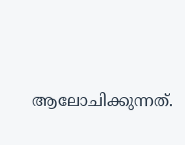ആലോചിക്കുന്നത്.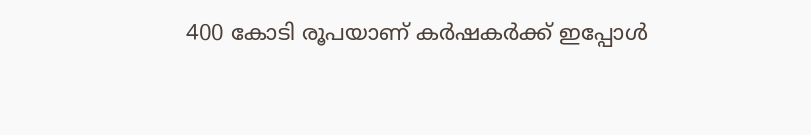400 കോടി രൂപയാണ് കര്‍ഷകര്‍ക്ക് ഇപ്പോള്‍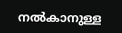നല്‍കാനുള്ള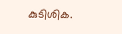കുടിശിക.